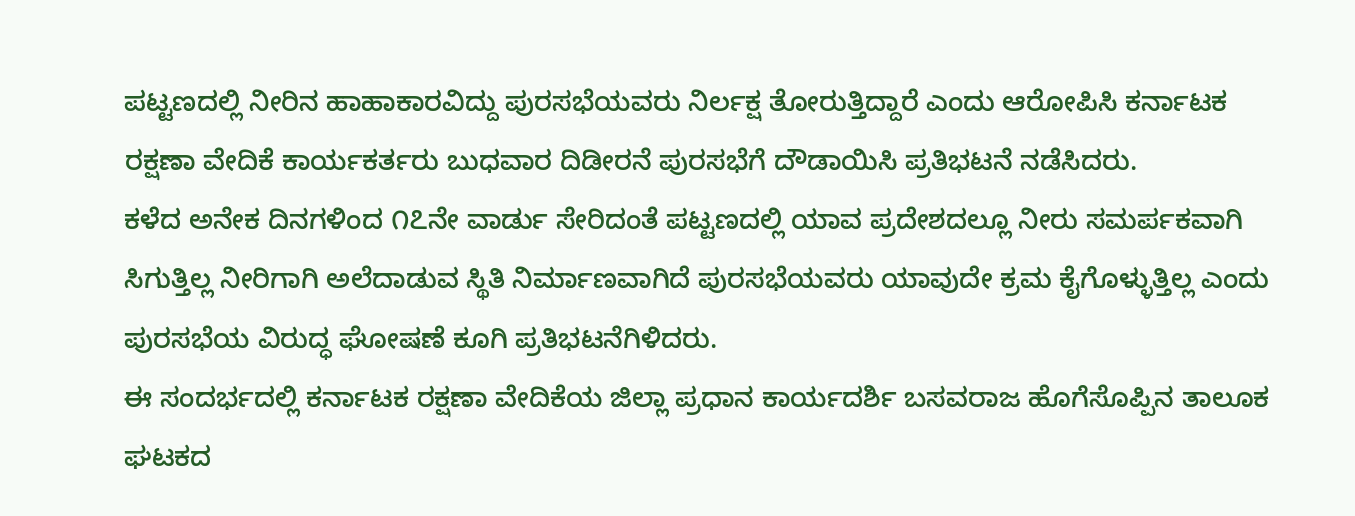ಪಟ್ಟಣದಲ್ಲಿ ನೀರಿನ ಹಾಹಾಕಾರವಿದ್ದು ಪುರಸಭೆಯವರು ನಿರ್ಲಕ್ಷ ತೋರುತ್ತಿದ್ದಾರೆ ಎಂದು ಆರೋಪಿಸಿ ಕರ್ನಾಟಕ ರಕ್ಷಣಾ ವೇದಿಕೆ ಕಾರ್ಯಕರ್ತರು ಬುಧವಾರ ದಿಡೀರನೆ ಪುರಸಭೆಗೆ ದೌಡಾಯಿಸಿ ಪ್ರತಿಭಟನೆ ನಡೆಸಿದರು.
ಕಳೆದ ಅನೇಕ ದಿನಗಳಿಂದ ೧೭ನೇ ವಾರ್ಡು ಸೇರಿದಂತೆ ಪಟ್ಟಣದಲ್ಲಿ ಯಾವ ಪ್ರದೇಶದಲ್ಲೂ ನೀರು ಸಮರ್ಪಕವಾಗಿ ಸಿಗುತ್ತಿಲ್ಲ ನೀರಿಗಾಗಿ ಅಲೆದಾಡುವ ಸ್ಥಿತಿ ನಿರ್ಮಾಣವಾಗಿದೆ ಪುರಸಭೆಯವರು ಯಾವುದೇ ಕ್ರಮ ಕೈಗೊಳ್ಳುತ್ತಿಲ್ಲ ಎಂದು ಪುರಸಭೆಯ ವಿರುದ್ಧ ಘೋಷಣೆ ಕೂಗಿ ಪ್ರತಿಭಟನೆಗಿಳಿದರು.
ಈ ಸಂದರ್ಭದಲ್ಲಿ ಕರ್ನಾಟಕ ರಕ್ಷಣಾ ವೇದಿಕೆಯ ಜಿಲ್ಲಾ ಪ್ರಧಾನ ಕಾರ್ಯದರ್ಶಿ ಬಸವರಾಜ ಹೊಗೆಸೊಪ್ಪಿನ ತಾಲೂಕ ಘಟಕದ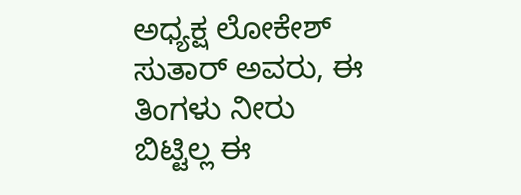ಅಧ್ಯಕ್ಷ ಲೋಕೇಶ್ ಸುತಾರ್ ಅವರು, ಈ ತಿಂಗಳು ನೀರು ಬಿಟ್ಟಿಲ್ಲ ಈ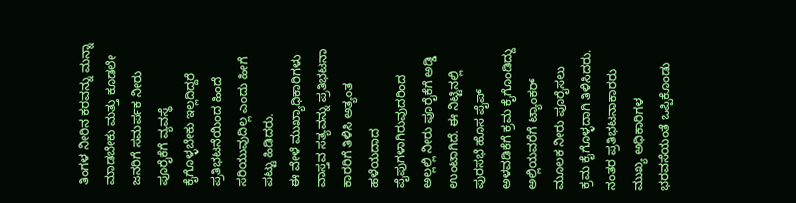ತಿಂಗಳ ನೀರಿನ ಕರವನ್ನು ಮನ್ನಾ ಮಾಡಬೇಕು ಮತ್ತು ಕೂಡಲೇ ಜನರಿಗೆ ಸಮರ್ಪಕ ನೀರು ಪೂರೈಕೆಗೆ ವ್ಯವಸ್ಥೆ ಕೈಗೊಳ್ಳಬೇಕು ಇಲ್ಲದಿದ್ದರೆ ಪ್ರತಿಭಟನೆಯಿಂದ ಹಿಂದೆ ಸರಿಯುವುದಿಲ್ಲ ಎಂದು ಹೀಗೆ ಪಟ್ಟು ಹಿಡಿದರು.
ಈ ವೇಳೆ ಮುಖ್ಯಾಧಿಕಾರಿಗಳು ವಾಸ್ತವ ಸತ್ಯವನ್ನು ಪ್ರತಿಭಟನಾ ಕಾರರಿಗೆ ತಿಳಿಸಿ ಅತ್ಯಂತ ಹಳೆಯದಾದ ಪೈಪುಗಳಾಗಿರುವುದರಿಂದ ಅಲ್ಲಲ್ಲಿ ನೀರು ಪೂರೈಕೆಗೆ ಅಡ್ಡಿ ಉಂಟಾಗಿದೆ. ಈ ನಿಟ್ಟಿನಲ್ಲಿ ಪುರಸಭೆ ಹೊಸ ಪೈಪ್ ಅಳವಡಿಕೆಗೆ ಕ್ರಮ ಕೈಗೊಂಡಿದ್ದು ಅಲ್ಲಿಯವರೆಗೆ ಟ್ಯಾಂಕರ್ ಮೂಲಕ ನೀರು ಪೂರೈಸಲು ಕ್ರಮ ಕೈಗೊಳ್ಳದಾಗಿ ತಿಳಿಸಿದರು.
ನಂತರ ಪ್ರತಿಭಟನಾಕಾರರು ಮುಖ್ಯ ಅಧಿಕಾರಿಗಳ ಭರವಸೆಯಂತೆ ಒಪ್ಪಿಕೊಂಡು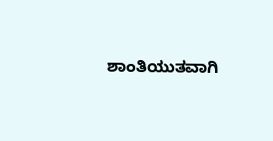ಶಾಂತಿಯುತವಾಗಿ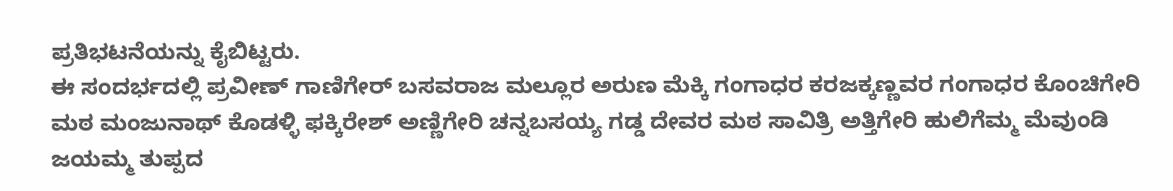ಪ್ರತಿಭಟನೆಯನ್ನು ಕೈಬಿಟ್ಟರು.
ಈ ಸಂದರ್ಭದಲ್ಲಿ ಪ್ರವೀಣ್ ಗಾಣಿಗೇರ್ ಬಸವರಾಜ ಮಲ್ಲೂರ ಅರುಣ ಮೆಕ್ಕಿ ಗಂಗಾಧರ ಕರಜಕ್ಕಣ್ಣವರ ಗಂಗಾಧರ ಕೊಂಚಿಗೇರಿ ಮಠ ಮಂಜುನಾಥ್ ಕೊಡಳ್ಳಿ ಫಕ್ಕಿರೇಶ್ ಅಣ್ಣಿಗೇರಿ ಚನ್ನಬಸಯ್ಯ ಗಡ್ಡ ದೇವರ ಮಠ ಸಾವಿತ್ರಿ ಅತ್ತಿಗೇರಿ ಹುಲಿಗೆಮ್ಮ ಮೆವುಂಡಿ ಜಯಮ್ಮ ತುಪ್ಪದ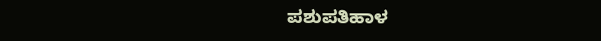ಪಶುಪತಿಹಾಳ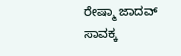ರೇಷ್ಮಾ ಜಾದವ್ ಸಾವಕ್ಕ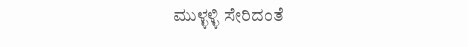ಮುಳ್ಳಳ್ಳಿ ಸೇರಿದಂತೆ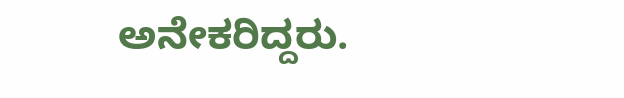ಅನೇಕರಿದ್ದರು.